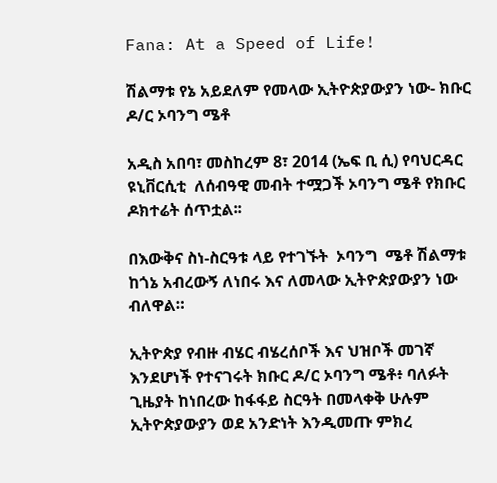Fana: At a Speed of Life!

ሽልማቱ የኔ አይደለም የመላው ኢትዮጵያውያን ነው- ክቡር ዶ/ር ኦባንግ ሜቶ

አዲስ አበባ፣ መስከረም 8፣ 2014 (ኤፍ ቢ ሲ) የባህርዳር ዩኒቨርሲቲ  ለሰብዓዊ መብት ተሟጋች ኦባንግ ሜቶ የክቡር ዶክተሬት ሰጥቷል፡፡

በእውቅና ስነ-ስርዓቱ ላይ የተገኙት  ኦባንግ  ሜቶ ሽልማቱ ከጎኔ አብረውኝ ለነበሩ እና ለመላው ኢትዮጵያውያን ነው ብለዋል።

ኢትዮጵያ የብዙ ብሄር ብሄረሰቦች እና ህዝቦች መገኛ እንደሆነች የተናገሩት ክቡር ዶ/ር ኦባንግ ሜቶ፥ ባለፉት ጊዜያት ከነበረው ከፋፋይ ስርዓት በመላቀቅ ሁሉም ኢትዮጵያውያን ወደ አንድነት እንዲመጡ ምክረ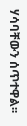ሃሳባቸውን ሰጥተዋል፡፡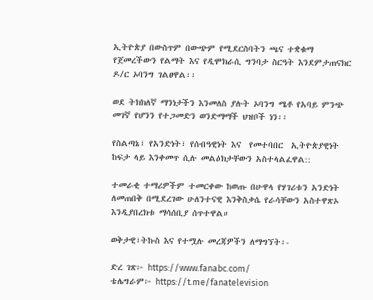ኢትዮጵያ በውስጥም በውጭም የሚደርስባትን ጫና ተቋቁማ  የጀመረችውን የልማት እና የዲሞክራሲ ግንባታ ስርዓት እንደምታጠናክር ዶ/ር ኦባንግ ገልፀዋል፡፡

ወደ ትክክለኛ ማንነታችን እንመለስ ያሉት ኦባንግ ሜቶ የአባይ ምንጭ መገኛ የሆንን የተጋመድን ወንድማማች ህዝቦች ነን፡፡

የስልጣኔ፣ የአንድነት፣ የሰብዓዊነት እና  የመተባበር  ኢትዮጵያዊነት ከፍታ ላይ እንቀመጥ ሲሉ መልዕክታቸውን አስተላልፈዋል::

ተመራቂ ተማሪዎችም ተመርቀው ከወጡ በሁዋላ የሃገሪቱን አንድነት ለመጠበቅ በሚደረገው ሁለንተናዊ እንቅስቃሴ የራሳቸውን አስተዋጽኦ እንዲያበረክቱ ማሳሰቢያ ሰጥተዋል።

ወቅታዊ፣ትኩስ እና የተሟሉ መረጃዎችን ለማግኘት፡-

ድረ ገጽ፦ https://www.fanabc.com/
ቴሌግራም፦ https://t.me/fanatelevision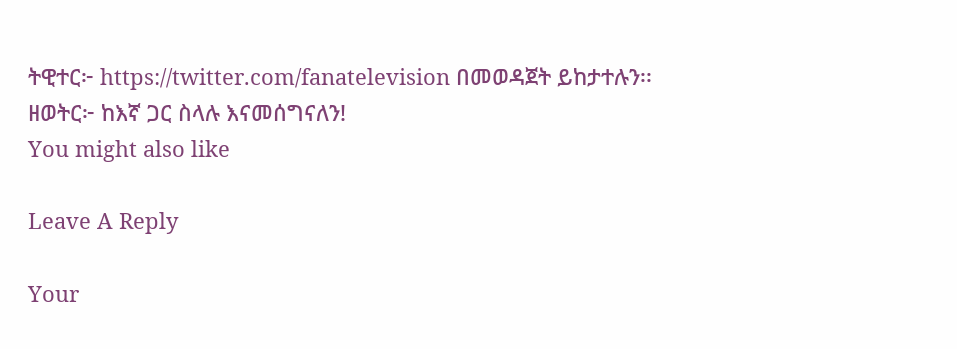ትዊተር፦ https://twitter.com/fanatelevision በመወዳጀት ይከታተሉን፡፡
ዘወትር፦ ከእኛ ጋር ስላሉ እናመሰግናለን!
You might also like

Leave A Reply

Your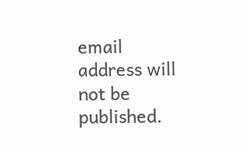email address will not be published.